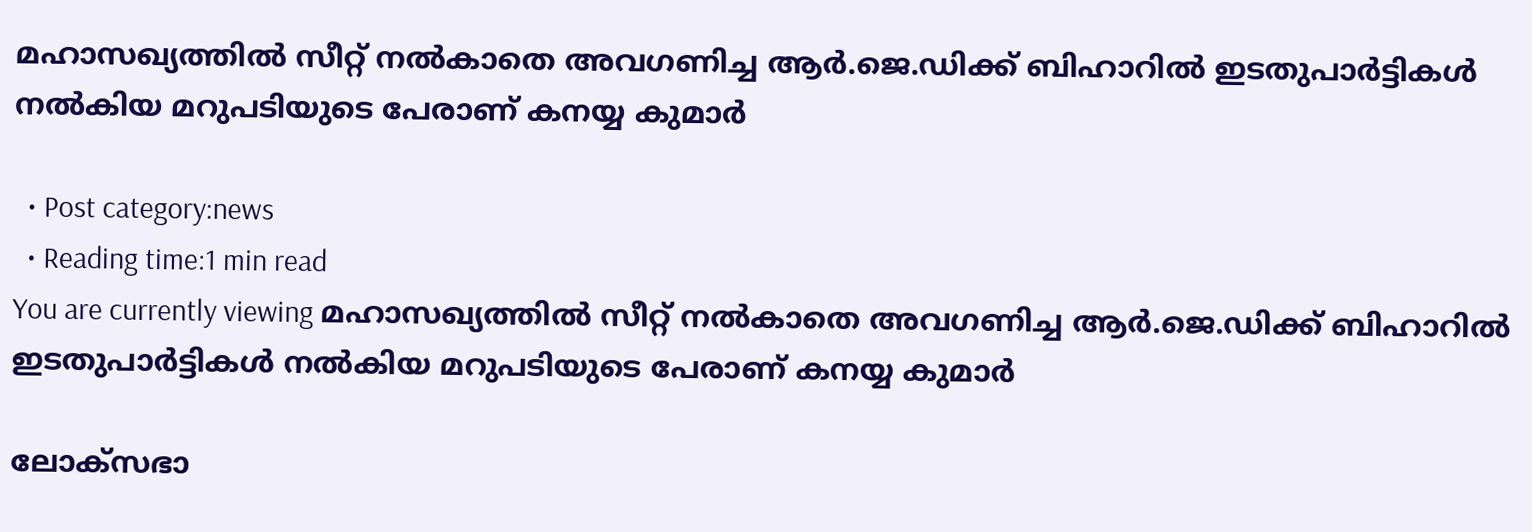മഹാസഖ്യത്തിൽ സീറ്റ് നല്‍കാതെ അവഗണിച്ച ആര്‍.ജെ.ഡിക്ക് ബിഹാറില്‍ ഇടതുപാര്‍ട്ടികൾ നൽകിയ മറുപടിയുടെ പേരാണ് കനയ്യ കുമാർ

  • Post category:news
  • Reading time:1 min read
You are currently viewing മഹാസഖ്യത്തിൽ സീറ്റ് നല്‍കാതെ അവഗണിച്ച ആര്‍.ജെ.ഡിക്ക് ബിഹാറില്‍ ഇടതുപാര്‍ട്ടികൾ നൽകിയ മറുപടിയുടെ പേരാണ് കനയ്യ കുമാർ

ലോക്സഭാ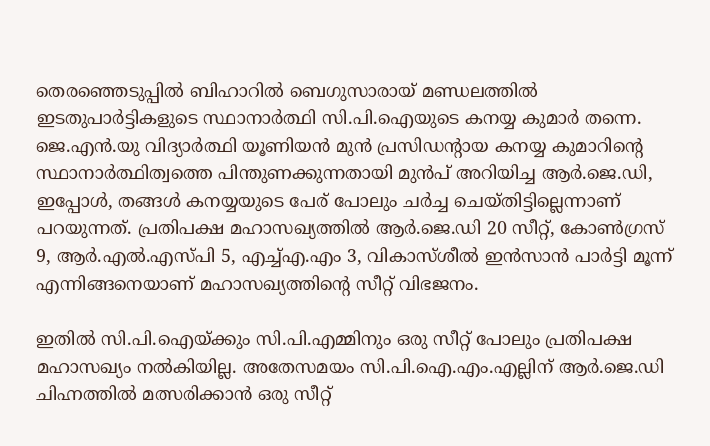തെരഞ്ഞെടുപ്പിൽ ബിഹാറിൽ ബെഗുസാരായ് മണ്ഡലത്തില്‍ ഇടതുപാര്‍ട്ടികളുടെ സ്ഥാനാര്‍ത്ഥി സി.പി.ഐയുടെ കനയ്യ കുമാര്‍ തന്നെ. ജെ.എന്‍.യു വിദ്യാര്‍ത്ഥി യൂണിയന്‍ മുന്‍ പ്രസിഡന്റായ കനയ്യ കുമാറിന്‍റെ സ്ഥാനാര്‍ത്ഥിത്വത്തെ പിന്തുണക്കുന്നതായി മുന്‍പ് അറിയിച്ച ആര്‍.ജെ.ഡി, ഇപ്പോള്‍, തങ്ങള്‍ കനയ്യയുടെ പേര് പോലും ചര്‍ച്ച ചെയ്തിട്ടില്ലെന്നാണ് പറയുന്നത്. പ്രതിപക്ഷ മഹാസഖ്യത്തില്‍ ആര്‍.ജെ.ഡി 20 സീറ്റ്, കോണ്‍ഗ്രസ് 9, ആര്‍.എല്‍.എസ്പി 5, എച്ച്എ.എം 3, വികാസ്ശീല്‍ ഇന്‍സാന്‍ പാര്‍ട്ടി മൂന്ന് എന്നിങ്ങനെയാണ് മഹാസഖ്യത്തിന്‍റെ സീറ്റ് വിഭജനം.

ഇതില്‍ സി.പി.ഐയ്ക്കും സി.പി.എമ്മിനും ഒരു സീറ്റ് പോലും പ്രതിപക്ഷ മഹാസഖ്യം നല്‍കിയില്ല. അതേസമയം സി.പി.ഐ.എം.എല്ലിന് ആര്‍.ജെ.ഡി ചിഹ്നത്തില്‍ മത്സരിക്കാന്‍ ഒരു സീറ്റ്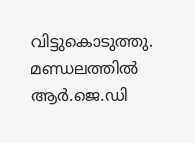വിട്ടുകൊടുത്തു.
മണ്ഡലത്തില്‍ ആര്‍.ജെ.ഡി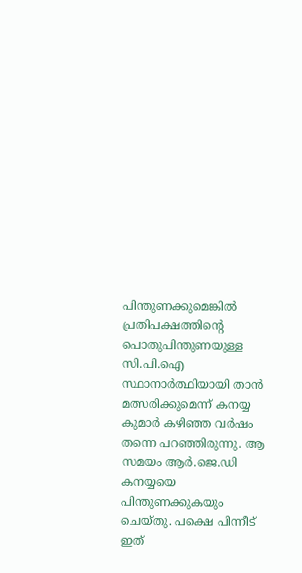പിന്തുണക്കുമെങ്കില്‍ പ്രതിപക്ഷത്തിന്‍റെ പൊതുപിന്തുണയുള്ള സി.പി.ഐ സ്ഥാനാര്‍ത്ഥിയായി താന്‍ മത്സരിക്കുമെന്ന് കനയ്യ കുമാര്‍ കഴിഞ്ഞ വര്‍ഷം തന്നെ പറഞ്ഞിരുന്നു. ആ സമയം ആര്‍.ജെ.ഡി കനയ്യയെ പിന്തുണക്കുകയും ചെയ്തു. പക്ഷെ പിന്നീട് ഇത്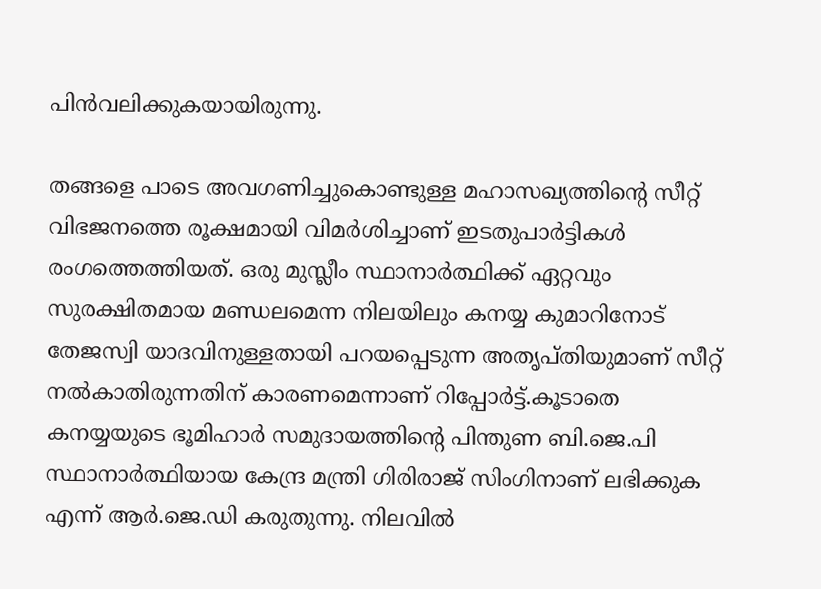പിന്‍വലിക്കുകയായിരുന്നു.

തങ്ങളെ പാടെ അവഗണിച്ചുകൊണ്ടുള്ള മഹാസഖ്യത്തിന്‍റെ സീറ്റ് വിഭജനത്തെ രൂക്ഷമായി വിമര്‍ശിച്ചാണ് ഇടതുപാര്‍ട്ടികള്‍ രംഗത്തെത്തിയത്. ഒരു മുസ്ലീം സ്ഥാനാര്‍ത്ഥിക്ക് ഏറ്റവും സുരക്ഷിതമായ മണ്ഡലമെന്ന നിലയിലും കനയ്യ കുമാറിനോട് തേജസ്വി യാദവിനുള്ളതായി പറയപ്പെടുന്ന അതൃപ്തിയുമാണ് സീറ്റ് നല്‍കാതിരുന്നതിന് കാരണമെന്നാണ് റിപ്പോര്‍ട്ട്.കൂടാതെ കനയ്യയുടെ ഭൂമിഹാര്‍ സമുദായത്തിന്‍റെ പിന്തുണ ബി.ജെ.പി സ്ഥാനാര്‍ത്ഥിയായ കേന്ദ്ര മന്ത്രി ഗിരിരാജ് സിംഗിനാണ് ലഭിക്കുക എന്ന് ആര്‍.ജെ.ഡി കരുതുന്നു. നിലവില്‍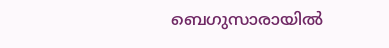ബെഗുസാരായില്‍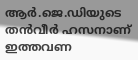ആര്‍.ജെ.ഡിയുടെ തന്‍വീര്‍ ഹസനാണ് ഇത്തവണ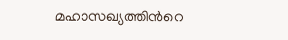മഹാസഖ്യത്തിന്‍റെ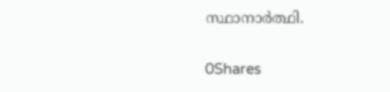സ്ഥാനാര്‍ത്ഥി.

0Shares